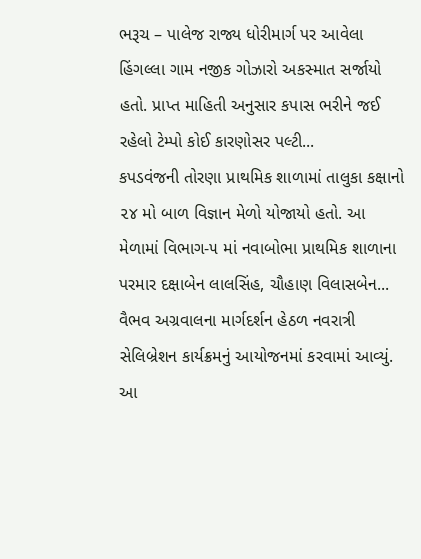ભરૂચ – પાલેજ રાજ્ય ધોરીમાર્ગ પર આવેલા હિંગલ્લા ગામ નજીક ગોઝારો અકસ્માત સર્જાયો હતો. પ્રાપ્ત માહિતી અનુસાર કપાસ ભરીને જઈ રહેલો ટેમ્પો કોઈ કારણોસર પલ્ટી...
કપડવંજની તોરણા પ્રાથમિક શાળામાં તાલુકા કક્ષાનો ૨૪ મો બાળ વિજ્ઞાન મેળો યોજાયો હતો. આ મેળામાં વિભાગ-૫ માં નવાબોભા પ્રાથમિક શાળાના પરમાર દક્ષાબેન લાલસિંહ, ચૌહાણ વિલાસબેન...
વૈભવ અગ્રવાલના માર્ગદર્શન હેઠળ નવરાત્રી સેલિબ્રેશન કાર્યક્રમનું આયોજનમાં કરવામાં આવ્યું. આ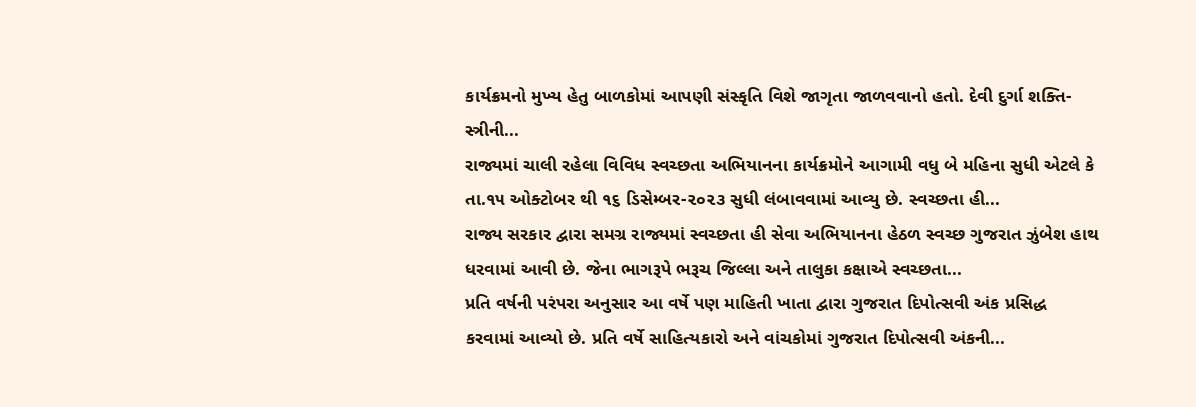કાર્યક્રમનો મુખ્ય હેતુ બાળકોમાં આપણી સંસ્કૃતિ વિશે જાગૃતા જાળવવાનો હતો. દેવી દુર્ગા શક્તિ- સ્ત્રીની...
રાજ્યમાં ચાલી રહેલા વિવિધ સ્વચ્છતા અભિયાનના કાર્યક્રમોને આગામી વધુ બે મહિના સુધી એટલે કે તા.૧૫ ઓક્ટોબર થી ૧૬ ડિસેમ્બર-૨૦૨૩ સુધી લંબાવવામાં આવ્યુ છે. સ્વચ્છતા હી...
રાજ્ય સરકાર દ્વારા સમગ્ર રાજ્યમાં સ્વચ્છતા હી સેવા અભિયાનના હેઠળ સ્વચ્છ ગુજરાત ઝુંબેશ હાથ ધરવામાં આવી છે. જેના ભાગરૂપે ભરૂચ જિલ્લા અને તાલુકા કક્ષાએ સ્વચ્છતા...
પ્રતિ વર્ષની પરંપરા અનુસાર આ વર્ષે પણ માહિતી ખાતા દ્વારા ગુજરાત દિપોત્સવી અંક પ્રસિદ્ધ કરવામાં આવ્યો છે. પ્રતિ વર્ષે સાહિત્યકારો અને વાંચકોમાં ગુજરાત દિપોત્સવી અંકની...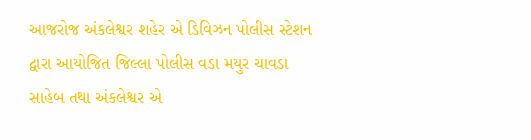આજરોજ અંકલેશ્વર શહેર એ ડિવિઝન પોલીસ સ્ટેશન દ્વારા આયોજિત જિલ્લા પોલીસ વડા મયુર ચાવડા સાહેબ તથા અંકલેશ્વર એ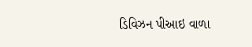ડિવિઝન પીઆઇ વાળા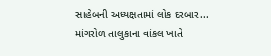સાહેબની અધ્યક્ષતામાં લોક દરબાર...
માંગરોળ તાલુકાના વાંકલ ખાતે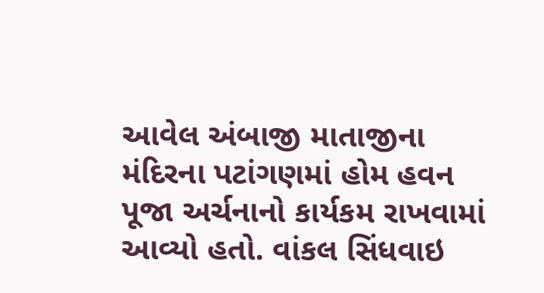આવેલ અંબાજી માતાજીના મંદિરના પટાંગણમાં હોમ હવન પૂજા અર્ચનાનો કાર્યકમ રાખવામાં આવ્યો હતો. વાંકલ સિંધવાઇ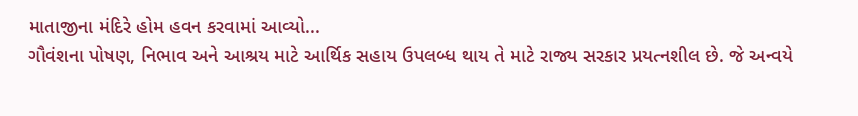માતાજીના મંદિરે હોમ હવન કરવામાં આવ્યો...
ગૌવંશના પોષણ, નિભાવ અને આશ્રય માટે આર્થિક સહાય ઉપલબ્ધ થાય તે માટે રાજ્ય સરકાર પ્રયત્નશીલ છે. જે અન્વયે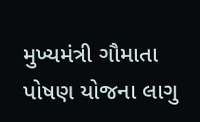મુખ્યમંત્રી ગૌમાતા પોષણ યોજના લાગુ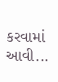કરવામાં આવી...